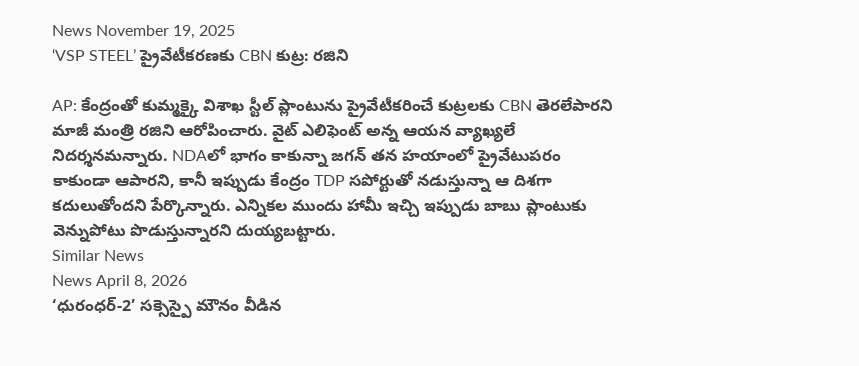News November 19, 2025
‘VSP STEEL’ ప్రైవేటీకరణకు CBN కుట్ర: రజిని

AP: కేంద్రంతో కుమ్మక్కై విశాఖ స్టీల్ ప్లాంటును ప్రైవేటీకరించే కుట్రలకు CBN తెరలేపారని మాజీ మంత్రి రజిని ఆరోపించారు. వైట్ ఎలిఫెంట్ అన్న ఆయన వ్యాఖ్యలే నిదర్శనమన్నారు. NDAలో భాగం కాకున్నా జగన్ తన హయాంలో ప్రైవేటుపరం కాకుండా ఆపారని, కానీ ఇప్పుడు కేంద్రం TDP సపోర్టుతో నడుస్తున్నా ఆ దిశగా కదులుతోందని పేర్కొన్నారు. ఎన్నికల ముందు హామీ ఇచ్చి ఇప్పుడు బాబు ప్లాంటుకు వెన్నుపోటు పొడుస్తున్నారని దుయ్యబట్టారు.
Similar News
News April 8, 2026
‘ధురంధర్-2’ సక్సెస్పై మౌనం వీడిన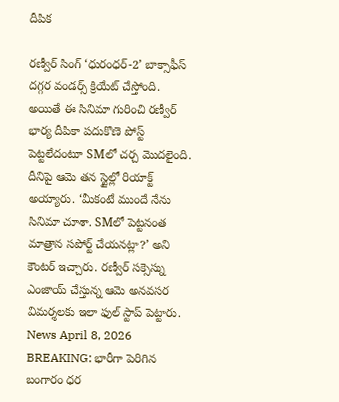దీపిక

రణ్వీర్ సింగ్ ‘ధురంధర్-2’ బాక్సాఫీస్ దగ్గర వండర్స్ క్రియేట్ చేస్తోంది. అయితే ఈ సినిమా గురించి రణ్వీర్ భార్య దీపికా పదుకొణె పోస్ట్ పెట్టలేదంటూ SMలో చర్చ మొదలైంది. దీనిపై ఆమె తన స్టైల్లో రియాక్ట్ అయ్యారు. ‘మీకంటే ముందే నేను సినిమా చూశా. SMలో పెట్టనంత మాత్రాన సపోర్ట్ చేయనట్లా?’ అని కౌంటర్ ఇచ్చారు. రణ్వీర్ సక్సెస్ను ఎంజాయ్ చేస్తున్న ఆమె అనవసర విమర్శలకు ఇలా ఫుల్ స్టాప్ పెట్టారు.
News April 8, 2026
BREAKING: భారీగా పెరిగిన బంగారం ధర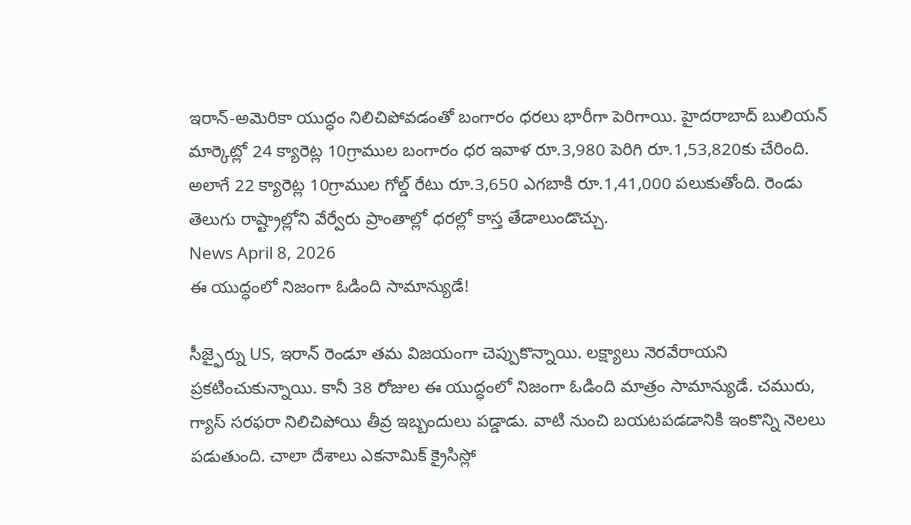ఇరాన్-అమెరికా యుద్ధం నిలిచిపోవడంతో బంగారం ధరలు భారీగా పెరిగాయి. హైదరాబాద్ బులియన్ మార్కెట్లో 24 క్యారెట్ల 10గ్రాముల బంగారం ధర ఇవాళ రూ.3,980 పెరిగి రూ.1,53,820కు చేరింది. అలాగే 22 క్యారెట్ల 10గ్రాముల గోల్డ్ రేటు రూ.3,650 ఎగబాకి రూ.1,41,000 పలుకుతోంది. రెండు తెలుగు రాష్ట్రాల్లోని వేర్వేరు ప్రాంతాల్లో ధరల్లో కాస్త తేడాలుండొచ్చు.
News April 8, 2026
ఈ యుద్ధంలో నిజంగా ఓడింది సామాన్యుడే!

సీజ్ఫైర్ను US, ఇరాన్ రెండూ తమ విజయంగా చెప్పుకొన్నాయి. లక్ష్యాలు నెరవేరాయని ప్రకటించుకున్నాయి. కానీ 38 రోజుల ఈ యుద్ధంలో నిజంగా ఓడింది మాత్రం సామాన్యుడే. చమురు, గ్యాస్ సరఫరా నిలిచిపోయి తీవ్ర ఇబ్బందులు పడ్డాడు. వాటి నుంచి బయటపడడానికి ఇంకొన్ని నెలలు పడుతుంది. చాలా దేశాలు ఎకనామిక్ క్రైసిస్లో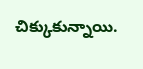చిక్కుకున్నాయి.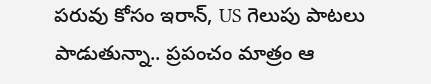పరువు కోసం ఇరాన్, US గెలుపు పాటలు పాడుతున్నా.. ప్రపంచం మాత్రం ఆ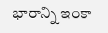భారాన్ని ఇంకా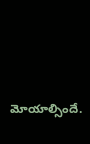మోయాల్సిందే.